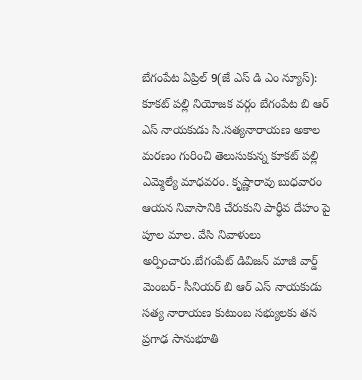బేగంపేట ఏప్రిల్ 9(జే ఎస్ డి ఎం న్యూస్):
కూకట్ పల్లి నియోజక వర్గం బేగంపేట బి ఆర్ ఎస్ నాయకుడు సి.సత్యనారాయణ అకాల మరణం గురించి తెలుసుకున్న కూకట్ పల్లి ఎమ్మెల్యే మాధవరం. కృష్ణారావు బుధవారం ఆయన నివాసానికి చేరుకుని పార్ధీవ దేహం పై పూల మాల. వేసి నివాళులు అర్పించారు.బేగంపేట్ డివిజన్ మాజీ వార్డ్ మెంబర్- సీనియర్ బి ఆర్ ఎస్ నాయకుడు సత్య నారాయణ కుటుంబ సభ్యులకు తన ప్రగాఢ సానుభూతి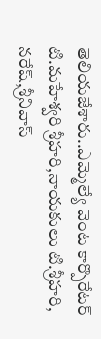తెలియజేశారు..ఎమ్మెల్యే వెంట కార్పొరేటర్ టి.మహేశ్వరి శ్రీహరి,నాయకులు టి.శ్రీహరి, నరేష్,శ్రీనివాస్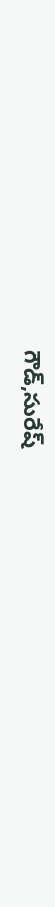గౌడ్,సురేష్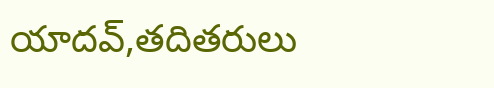యాదవ్,తదితరులు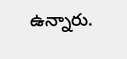ఉన్నారు.